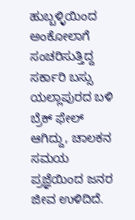ಹುಬ್ಬಳ್ಳಿಯಿಂದ ಅಂಕೋಲಾಗೆ ಸಂಚರಿಸುತ್ತಿದ್ದ ಸರ್ಕಾರಿ ಬಸ್ಸು ಯಲ್ಲಾಪುರದ ಬಳಿ ಬ್ರೆಕ್ ಫೇಲ್ ಆಗಿದ್ದು, ಚಾಲಕನ ಸಮಯ ಪ್ರಜ್ಞೆಯಿಂದ ಜನರ ಜೀವ ಉಳಿದಿದೆ.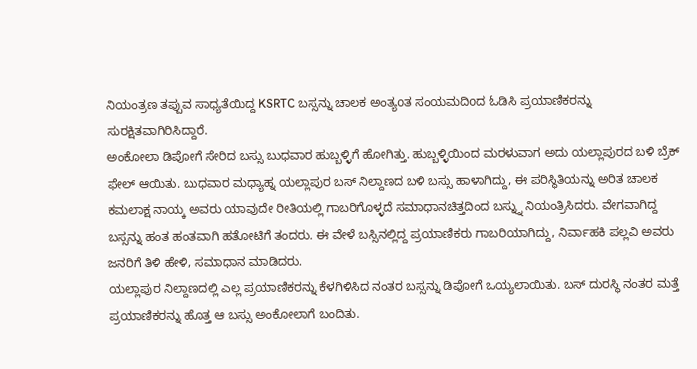ನಿಯಂತ್ರಣ ತಪ್ಪುವ ಸಾಧ್ಯತೆಯಿದ್ದ KSRTC ಬಸ್ಸನ್ನು ಚಾಲಕ ಅಂತ್ಯoತ ಸಂಯಮದಿoದ ಓಡಿಸಿ ಪ್ರಯಾಣಿಕರನ್ನು ಸುರಕ್ಷಿತವಾಗಿರಿಸಿದ್ದಾರೆ.
ಅಂಕೋಲಾ ಡಿಪೋಗೆ ಸೇರಿದ ಬಸ್ಸು ಬುಧವಾರ ಹುಬ್ಬಳ್ಳಿಗೆ ಹೋಗಿತ್ತು. ಹುಬ್ಬಳ್ಳಿಯಿಂದ ಮರಳುವಾಗ ಅದು ಯಲ್ಲಾಪುರದ ಬಳಿ ಬ್ರೆಕ್ ಫೇಲ್ ಆಯಿತು. ಬುಧವಾರ ಮಧ್ಯಾಹ್ನ ಯಲ್ಲಾಪುರ ಬಸ್ ನಿಲ್ದಾಣದ ಬಳಿ ಬಸ್ಸು ಹಾಳಾಗಿದ್ದು, ಈ ಪರಿಸ್ಥಿತಿಯನ್ನು ಅರಿತ ಚಾಲಕ ಕಮಲಾಕ್ಷ ನಾಯ್ಕ ಅವರು ಯಾವುದೇ ರೀತಿಯಲ್ಲಿ ಗಾಬರಿಗೊಳ್ಳದೆ ಸಮಾಧಾನಚಿತ್ತದಿಂದ ಬಸ್ನ್ನು ನಿಯಂತ್ರಿಸಿದರು. ವೇಗವಾಗಿದ್ದ ಬಸ್ಸನ್ನು ಹಂತ ಹಂತವಾಗಿ ಹತೋಟಿಗೆ ತಂದರು. ಈ ವೇಳೆ ಬಸ್ಸಿನಲ್ಲಿದ್ದ ಪ್ರಯಾಣಿಕರು ಗಾಬರಿಯಾಗಿದ್ದು, ನಿರ್ವಾಹಕಿ ಪಲ್ಲವಿ ಅವರು ಜನರಿಗೆ ತಿಳಿ ಹೇಳಿ, ಸಮಾಧಾನ ಮಾಡಿದರು.
ಯಲ್ಲಾಪುರ ನಿಲ್ದಾಣದಲ್ಲಿ ಎಲ್ಲ ಪ್ರಯಾಣಿಕರನ್ನು ಕೆಳಗಿಳಿಸಿದ ನಂತರ ಬಸ್ಸನ್ನು ಡಿಪೋಗೆ ಒಯ್ಯಲಾಯಿತು. ಬಸ್ ದುರಸ್ಥಿ ನಂತರ ಮತ್ತೆ ಪ್ರಯಾಣಿಕರನ್ನು ಹೊತ್ತ ಆ ಬಸ್ಸು ಅಂಕೋಲಾಗೆ ಬಂದಿತು.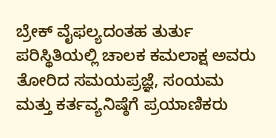ಬ್ರೇಕ್ ವೈಫಲ್ಯದಂತಹ ತುರ್ತು ಪರಿಸ್ಥಿತಿಯಲ್ಲಿ ಚಾಲಕ ಕಮಲಾಕ್ಷ ಅವರು ತೋರಿದ ಸಮಯಪ್ರಜ್ಞೆ, ಸಂಯಮ ಮತ್ತು ಕರ್ತವ್ಯನಿಷ್ಠೆಗೆ ಪ್ರಯಾಣಿಕರು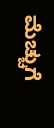ಮೆಚ್ಚುಗೆ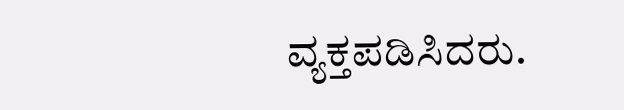ವ್ಯಕ್ತಪಡಿಸಿದರು.